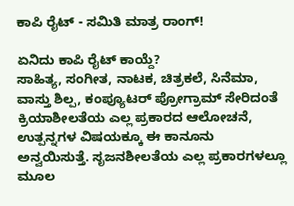ಕಾಪಿ ರೈಟ್ - ಸಮಿತಿ ಮಾತ್ರ ರಾಂಗ್!

ಏನಿದು ಕಾಪಿ ರೈಟ್ ಕಾಯ್ದೆ?
ಸಾಹಿತ್ಯ, ಸಂಗೀತ, ನಾಟಕ, ಚಿತ್ರಕಲೆ, ಸಿನೆಮಾ, ವಾಸ್ತು ಶಿಲ್ಪ, ಕಂಪ್ಯೂಟರ್ ಪ್ರೋಗ್ರಾಮ್ ಸೇರಿದಂತೆ ಕ್ರಿಯಾಶೀಲತೆಯ ಎಲ್ಲ ಪ್ರಕಾರದ ಆಲೋಚನೆ, ಉತ್ಪನ್ನಗಳ ವಿಷಯಕ್ಕೂ ಈ ಕಾನೂನು ಅನ್ವಯಿಸುತ್ತೆ. ಸೃಜನಶೀಲತೆಯ ಎಲ್ಲ ಪ್ರಕಾರಗಳಲ್ಲೂ ಮೂಲ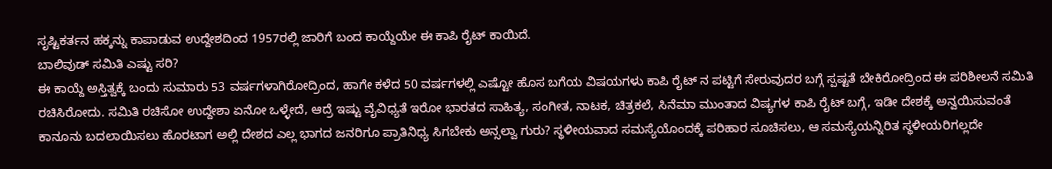ಸೃಷ್ಟಿಕರ್ತನ ಹಕ್ಕನ್ನು ಕಾಪಾಡುವ ಉದ್ದೇಶದಿಂದ 1957ರಲ್ಲಿ ಜಾರಿಗೆ ಬಂದ ಕಾಯ್ದೆಯೇ ಈ ಕಾಪಿ ರೈಟ್ ಕಾಯಿದೆ.
ಬಾಲಿವುಡ್ ಸಮಿತಿ ಎಷ್ಟು ಸರಿ?
ಈ ಕಾಯ್ದೆ ಅಸ್ತಿತ್ವಕ್ಕೆ ಬಂದು ಸುಮಾರು 53 ವರ್ಷಗಳಾಗಿರೋದ್ರಿಂದ, ಹಾಗೇ ಕಳೆದ 50 ವರ್ಷಗಳಲ್ಲಿ ಎಷ್ಟೋ ಹೊಸ ಬಗೆಯ ವಿಷಯಗಳು ಕಾಪಿ ರೈಟ್ ನ ಪಟ್ಟಿಗೆ ಸೇರುವುದರ ಬಗ್ಗೆ ಸ್ಪಷ್ಟತೆ ಬೇಕಿರೋದ್ರಿಂದ ಈ ಪರಿಶೀಲನೆ ಸಮಿತಿ ರಚಿಸಿರೋದು. ಸಮಿತಿ ರಚಿಸೋ ಉದ್ದೇಶಾ ಏನೋ ಒಳ್ಳೇದೆ, ಆದ್ರೆ ಇಷ್ಟು ವೈವಿಧ್ಯತೆ ಇರೋ ಭಾರತದ ಸಾಹಿತ್ಯ, ಸಂಗೀತ, ನಾಟಕ, ಚಿತ್ರಕಲೆ, ಸಿನೆಮಾ ಮುಂತಾದ ವಿಷ್ಯಗಳ ಕಾಪಿ ರೈಟ್ ಬಗ್ಗೆ, ಇಡೀ ದೇಶಕ್ಕೆ ಅನ್ವಯಿಸುವಂತೆ ಕಾನೂನು ಬದಲಾಯಿಸಲು ಹೊರಟಾಗ ಅಲ್ಲಿ ದೇಶದ ಎಲ್ಲ ಭಾಗದ ಜನರಿಗೂ ಪ್ರಾತಿನಿಧ್ಯ ಸಿಗಬೇಕು ಅನ್ಸಲ್ವಾ ಗುರು? ಸ್ಥಳೀಯವಾದ ಸಮಸ್ಯೆಯೊಂದಕ್ಕೆ ಪರಿಹಾರ ಸೂಚಿಸಲು, ಆ ಸಮಸ್ಯೆಯನ್ನಿರಿತ ಸ್ಥಳೀಯರಿಗಲ್ಲದೇ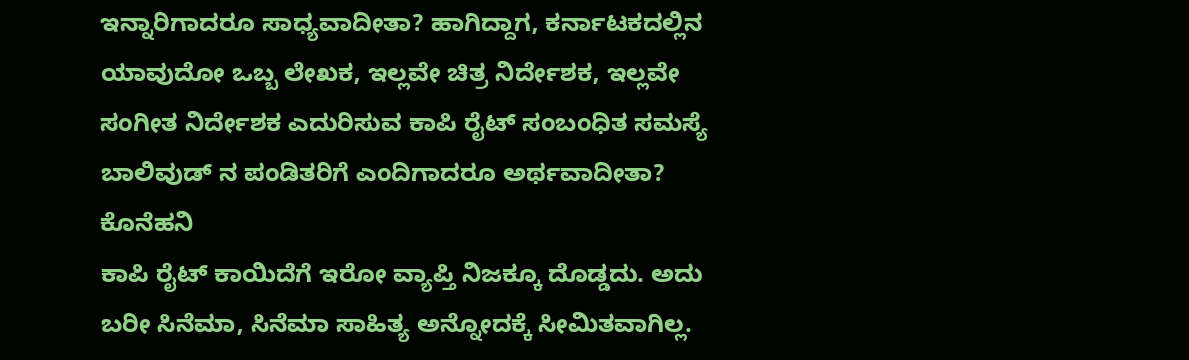ಇನ್ನಾರಿಗಾದರೂ ಸಾಧ್ಯವಾದೀತಾ? ಹಾಗಿದ್ದಾಗ, ಕರ್ನಾಟಕದಲ್ಲಿನ ಯಾವುದೋ ಒಬ್ಬ ಲೇಖಕ, ಇಲ್ಲವೇ ಚಿತ್ರ ನಿರ್ದೇಶಕ, ಇಲ್ಲವೇ ಸಂಗೀತ ನಿರ್ದೇಶಕ ಎದುರಿಸುವ ಕಾಪಿ ರೈಟ್ ಸಂಬಂಧಿತ ಸಮಸ್ಯೆ ಬಾಲಿವುಡ್ ನ ಪಂಡಿತರಿಗೆ ಎಂದಿಗಾದರೂ ಅರ್ಥವಾದೀತಾ?
ಕೊನೆಹನಿ
ಕಾಪಿ ರೈಟ್ ಕಾಯಿದೆಗೆ ಇರೋ ವ್ಯಾಪ್ತಿ ನಿಜಕ್ಕೂ ದೊಡ್ಡದು. ಅದು ಬರೀ ಸಿನೆಮಾ, ಸಿನೆಮಾ ಸಾಹಿತ್ಯ ಅನ್ನೋದಕ್ಕೆ ಸೀಮಿತವಾಗಿಲ್ಲ.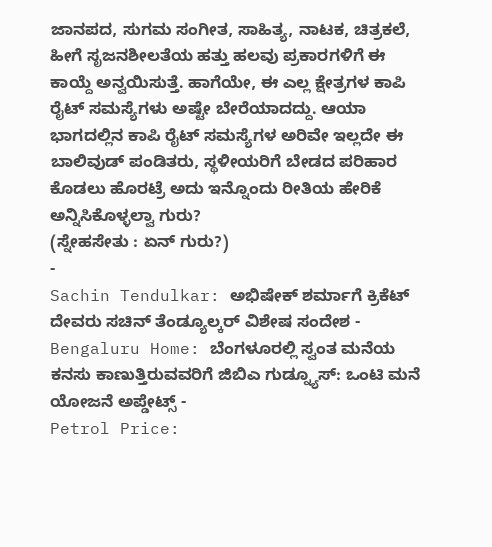ಜಾನಪದ, ಸುಗಮ ಸಂಗೀತ, ಸಾಹಿತ್ಯ, ನಾಟಕ, ಚಿತ್ರಕಲೆ, ಹೀಗೆ ಸೃಜನಶೀಲತೆಯ ಹತ್ತು ಹಲವು ಪ್ರಕಾರಗಳಿಗೆ ಈ ಕಾಯ್ದೆ ಅನ್ವಯಿಸುತ್ತೆ. ಹಾಗೆಯೇ, ಈ ಎಲ್ಲ ಕ್ಷೇತ್ರಗಳ ಕಾಪಿ ರೈಟ್ ಸಮಸ್ಯೆಗಳು ಅಷ್ಟೇ ಬೇರೆಯಾದದ್ದು. ಆಯಾ ಭಾಗದಲ್ಲಿನ ಕಾಪಿ ರೈಟ್ ಸಮಸ್ಯೆಗಳ ಅರಿವೇ ಇಲ್ಲದೇ ಈ ಬಾಲಿವುಡ್ ಪಂಡಿತರು, ಸ್ಥಳೀಯರಿಗೆ ಬೇಡದ ಪರಿಹಾರ ಕೊಡಲು ಹೊರಟ್ರೆ ಅದು ಇನ್ನೊಂದು ರೀತಿಯ ಹೇರಿಕೆ ಅನ್ನಿಸಿಕೊಳ್ಳಲ್ವಾ ಗುರು?
(ಸ್ನೇಹಸೇತು : ಏನ್ ಗುರು?)
-
Sachin Tendulkar: ಅಭಿಷೇಕ್ ಶರ್ಮಾಗೆ ಕ್ರಿಕೆಟ್ ದೇವರು ಸಚಿನ್ ತೆಂಡ್ಯೂಲ್ಕರ್ ವಿಶೇಷ ಸಂದೇಶ -
Bengaluru Home: ಬೆಂಗಳೂರಲ್ಲಿ ಸ್ವಂತ ಮನೆಯ ಕನಸು ಕಾಣುತ್ತಿರುವವರಿಗೆ ಜಿಬಿಎ ಗುಡ್ನ್ಯೂಸ್: ಒಂಟಿ ಮನೆ ಯೋಜನೆ ಅಪ್ಡೇಟ್ಸ್ -
Petrol Price: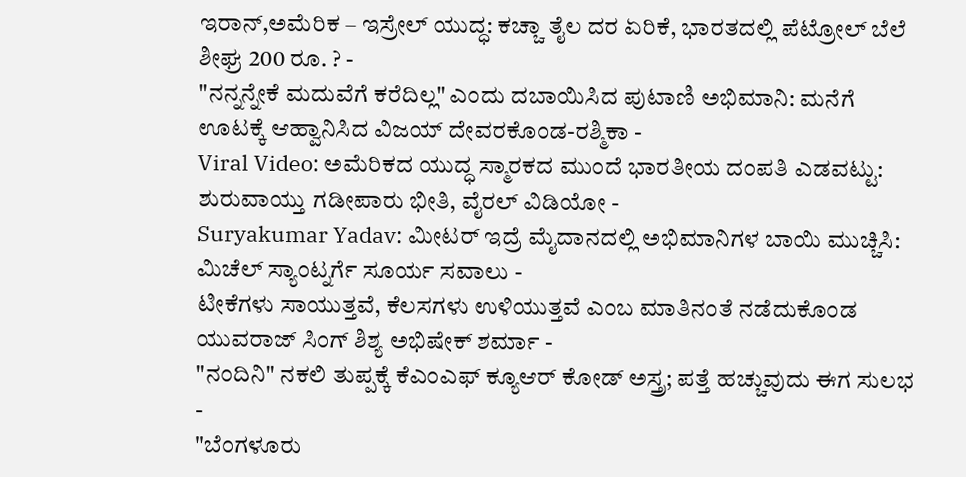ಇರಾನ್,ಅಮೆರಿಕ – ಇಸ್ರೇಲ್ ಯುದ್ಧ: ಕಚ್ಚಾ ತೈಲ ದರ ಏರಿಕೆ, ಭಾರತದಲ್ಲಿ ಪೆಟ್ರೋಲ್ ಬೆಲೆ ಶೀಘ್ರ 200 ರೂ. ? -
"ನನ್ನನ್ನೇಕೆ ಮದುವೆಗೆ ಕರೆದಿಲ್ಲ" ಎಂದು ದಬಾಯಿಸಿದ ಪುಟಾಣಿ ಅಭಿಮಾನಿ: ಮನೆಗೆ ಊಟಕ್ಕೆ ಆಹ್ವಾನಿಸಿದ ವಿಜಯ್ ದೇವರಕೊಂಡ-ರಶ್ಮಿಕಾ -
Viral Video: ಅಮೆರಿಕದ ಯುದ್ಧ ಸ್ಮಾರಕದ ಮುಂದೆ ಭಾರತೀಯ ದಂಪತಿ ಎಡವಟ್ಟು: ಶುರುವಾಯ್ತು ಗಡೀಪಾರು ಭೀತಿ, ವೈರಲ್ ವಿಡಿಯೋ -
Suryakumar Yadav: ಮೀಟರ್ ಇದ್ರೆ ಮೈದಾನದಲ್ಲಿ ಅಭಿಮಾನಿಗಳ ಬಾಯಿ ಮುಚ್ಚಿಸಿ: ಮಿಚೆಲ್ ಸ್ಯಾಂಟ್ನರ್ಗೆ ಸೂರ್ಯ ಸವಾಲು -
ಟೀಕೆಗಳು ಸಾಯುತ್ತವೆ, ಕೆಲಸಗಳು ಉಳಿಯುತ್ತವೆ ಎಂಬ ಮಾತಿನಂತೆ ನಡೆದುಕೊಂಡ ಯುವರಾಜ್ ಸಿಂಗ್ ಶಿಶ್ಯ ಅಭಿಷೇಕ್ ಶರ್ಮಾ -
"ನಂದಿನಿ" ನಕಲಿ ತುಪ್ಪಕ್ಕೆ ಕೆಎಂಎಫ್ ಕ್ಯೂಆರ್ ಕೋಡ್ ಅಸ್ತ್ರ; ಪತ್ತೆ ಹಚ್ಚುವುದು ಈಗ ಸುಲಭ -
"ಬೆಂಗಳೂರು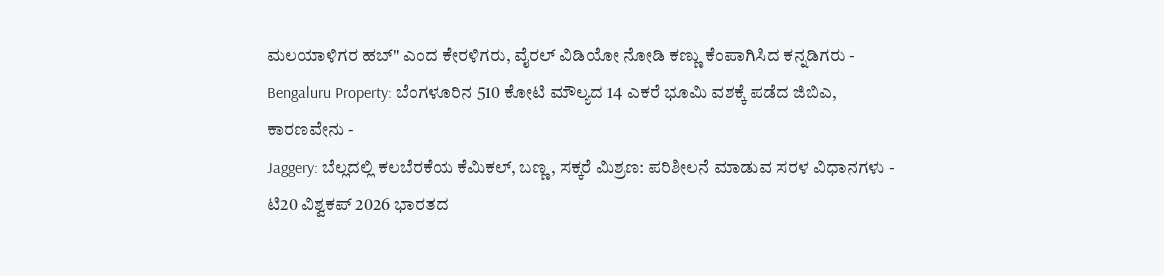ಮಲಯಾಳಿಗರ ಹಬ್" ಎಂದ ಕೇರಳಿಗರು, ವೈರಲ್ ವಿಡಿಯೋ ನೋಡಿ ಕಣ್ಣು ಕೆಂಪಾಗಿಸಿದ ಕನ್ನಡಿಗರು -
Bengaluru Property: ಬೆಂಗಳೂರಿನ 510 ಕೋಟಿ ಮೌಲ್ಯದ 14 ಎಕರೆ ಭೂಮಿ ವಶಕ್ಕೆ ಪಡೆದ ಜಿಬಿಎ, ಕಾರಣವೇನು -
Jaggery: ಬೆಲ್ಲದಲ್ಲಿ ಕಲಬೆರಕೆಯ ಕೆಮಿಕಲ್, ಬಣ್ಣ, ಸಕ್ಕರೆ ಮಿಶ್ರಣ: ಪರಿಶೀಲನೆ ಮಾಡುವ ಸರಳ ವಿಧಾನಗಳು -
ಟಿ20 ವಿಶ್ವಕಪ್ 2026 ಭಾರತದ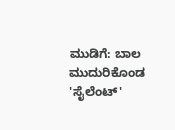ಮುಡಿಗೆ: ಬಾಲ ಮುದುರಿಕೊಂಡ 'ಸೈಲೆಂಟ್'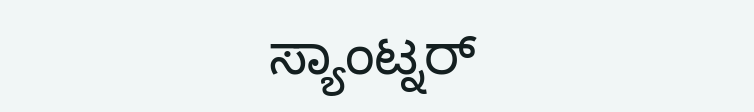ಸ್ಯಾಂಟ್ನರ್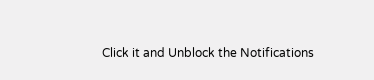Click it and Unblock the Notifications